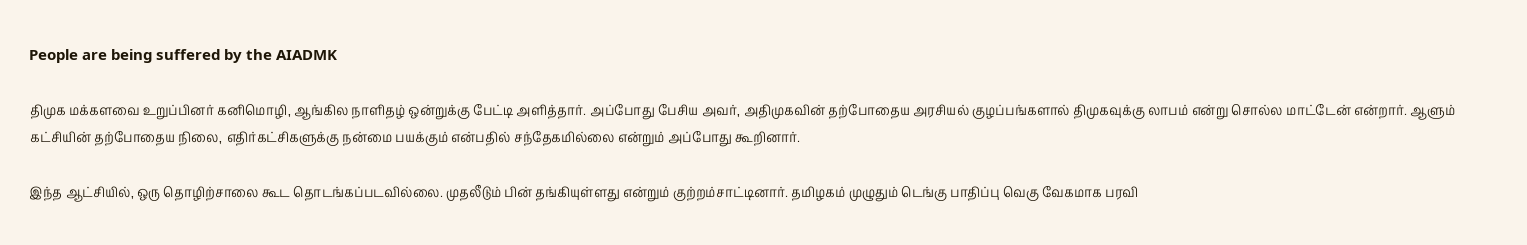People are being suffered by the AIADMK

திமுக மக்களவை உறுப்பினர் கனிமொழி, ஆங்கில நாளிதழ் ஒன்றுக்கு பேட்டி அளித்தார். அப்போது பேசிய அவர், அதிமுகவின் தற்போதைய அரசியல் குழப்பங்களால் திமுகவுக்கு லாபம் என்று சொல்ல மாட்டேன் என்றார். ஆளும் கட்சியின் தற்போதைய நிலை, எதிர்கட்சிகளுக்கு நன்மை பயக்கும் என்பதில் சந்தேகமில்லை என்றும் அப்போது கூறினார்.

இந்த ஆட்சியில், ஒரு தொழிற்சாலை கூட தொடங்கப்படவில்லை. முதலீடும் பின் தங்கியுள்ளது என்றும் குற்றம்சாட்டினார். தமிழகம் முழுதும் டெங்கு பாதிப்பு வெகு வேகமாக பரவி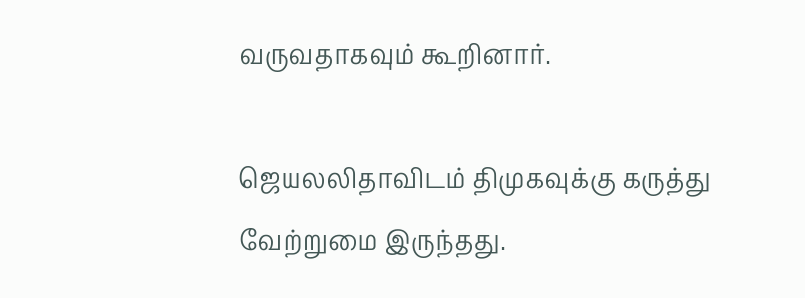வருவதாகவும் கூறினார்.

ஜெயலலிதாவிடம் திமுகவுக்கு கருத்து வேற்றுமை இருந்தது.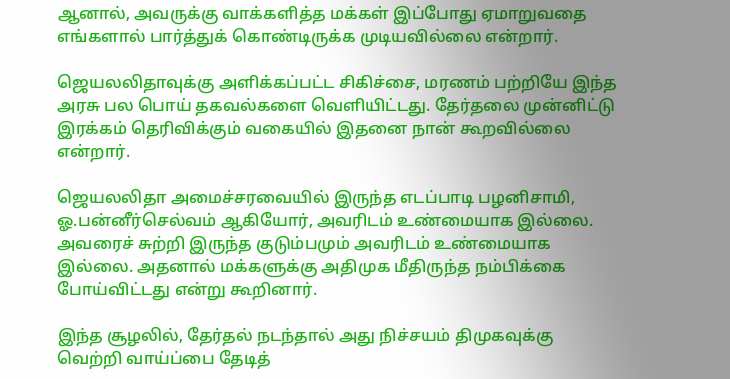ஆனால், அவருக்கு வாக்களித்த மக்கள் இப்போது ஏமாறுவதை எங்களால் பார்த்துக் கொண்டிருக்க முடியவில்லை என்றார்.

ஜெயலலிதாவுக்கு அளிக்கப்பட்ட சிகிச்சை, மரணம் பற்றியே இந்த அரசு பல பொய் தகவல்களை வெளியிட்டது. தேர்தலை முன்னிட்டு இரக்கம் தெரிவிக்கும் வகையில் இதனை நான் கூறவில்லை என்றார்.

ஜெயலலிதா அமைச்சரவையில் இருந்த எடப்பாடி பழனிசாமி, ஓ.பன்னீர்செல்வம் ஆகியோர், அவரிடம் உண்மையாக இல்லை. அவரைச் சுற்றி இருந்த குடும்பமும் அவரிடம் உண்மையாக இல்லை. அதனால் மக்களுக்கு அதிமுக மீதிருந்த நம்பிக்கை போய்விட்டது என்று கூறினார்.

இந்த சூழலில், தேர்தல் நடந்தால் அது நிச்சயம் திமுகவுக்கு வெற்றி வாய்ப்பை தேடித்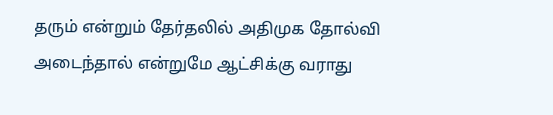தரும் என்றும் தேர்தலில் அதிமுக தோல்வி அடைந்தால் என்றுமே ஆட்சிக்கு வராது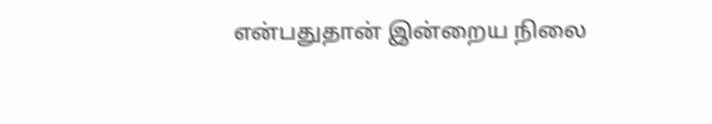என்பதுதான் இன்றைய நிலை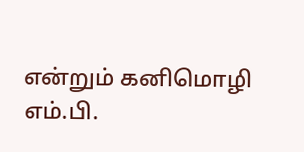என்றும் கனிமொழி எம்.பி.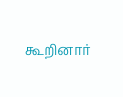கூறினார்